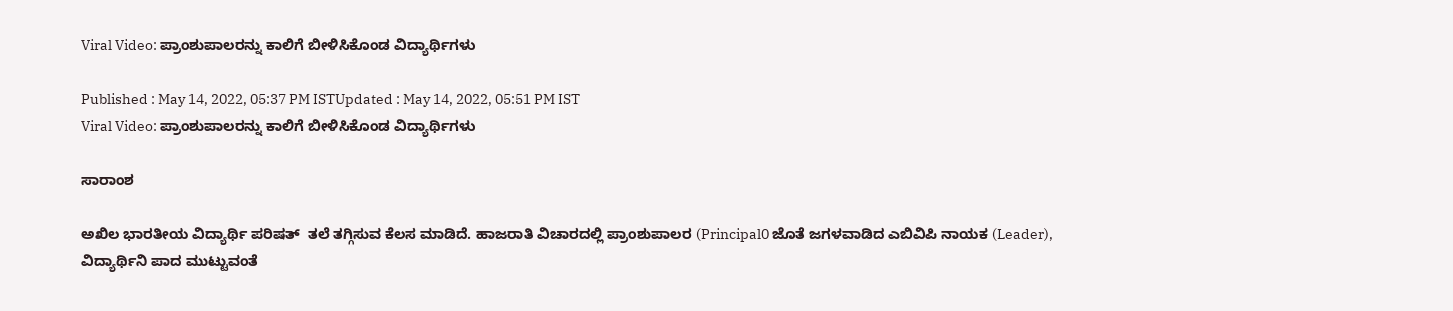Viral Video: ಪ್ರಾಂಶುಪಾಲರನ್ನು ಕಾಲಿಗೆ ಬೀಳಿಸಿಕೊಂಡ ವಿದ್ಯಾರ್ಥಿಗಳು

Published : May 14, 2022, 05:37 PM ISTUpdated : May 14, 2022, 05:51 PM IST
Viral Video: ಪ್ರಾಂಶುಪಾಲರನ್ನು ಕಾಲಿಗೆ ಬೀಳಿಸಿಕೊಂಡ ವಿದ್ಯಾರ್ಥಿಗಳು

ಸಾರಾಂಶ

ಅಖಿಲ ಭಾರತೀಯ ವಿದ್ಯಾರ್ಥಿ ಪರಿಷತ್  ತಲೆ ತಗ್ಗಿಸುವ ಕೆಲಸ ಮಾಡಿದೆ. ಹಾಜರಾತಿ ವಿಚಾರದಲ್ಲಿ ಪ್ರಾಂಶುಪಾಲರ (Principal0 ಜೊತೆ ಜಗಳವಾಡಿದ ಎಬಿವಿಪಿ ನಾಯಕ (Leader), ವಿದ್ಯಾರ್ಥಿನಿ ಪಾದ ಮುಟ್ಟುವಂತೆ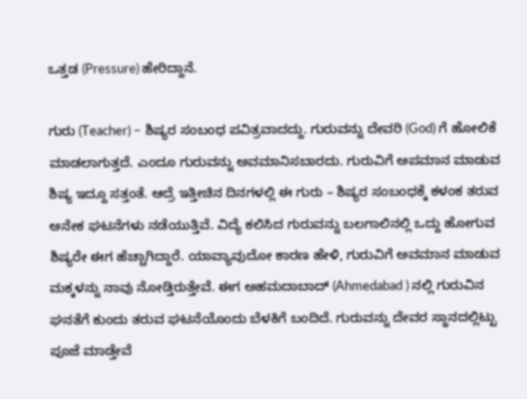ಒತ್ತಡ (Pressure) ಹೇರಿದ್ದಾನೆ.

ಗುರು (Teacher) – ಶಿಷ್ಯರ ಸಂಬಂಧ ಪವಿತ್ರವಾದದ್ದು. ಗುರುವನ್ನು ದೇವರಿ (God) ಗೆ ಹೋಲಿಕೆ ಮಾಡಲಾಗುತ್ತದೆ. ಎಂದೂ ಗುರುವನ್ನು ಅವಮಾನಿಸಬಾರದು. ಗುರುವಿಗೆ ಅಪಮಾನ ಮಾಡುವ ಶಿಷ್ಯ ಇದ್ದೂ ಸತ್ತಂತೆ. ಆದ್ರೆ ಇತ್ತೀಚಿನ ದಿನಗಳಲ್ಲಿ ಈ ಗುರು – ಶಿಷ್ಯರ ಸಂಬಂಧಕ್ಕೆ ಕಳಂಕ ತರುವ ಅನೇಕ ಘಟನೆಗಳು ನಡೆಯುತ್ತಿವೆ. ವಿದ್ಯೆ ಕಲಿಸಿದ ಗುರುವನ್ನು ಬಲಗಾಲಿನಲ್ಲಿ ಒದ್ದು ಹೋಗುವ ಶಿಷ್ಯರೇ ಈಗ ಹೆಚ್ಚಾಗಿದ್ದಾರೆ. ಯಾವ್ಯಾವುದೋ ಕಾರಣ ಹೇಳಿ, ಗುರುವಿಗೆ ಅವಮಾನ ಮಾಡುವ ಮಕ್ಕಳನ್ನು ನಾವು ನೋಡ್ತಿರುತ್ತೇವೆ. ಈಗ ಅಹಮದಾಬಾದ್ (Ahmedabad ) ನಲ್ಲಿ ಗುರುವಿನ ಘನತೆಗೆ ಕುಂದು ತರುವ ಘಟನೆಯೊಂದು ಬೆಳಕಿಗೆ ಬಂದಿದೆ. ಗುರುವನ್ನು ದೇವರ ಸ್ಥಾನದಲ್ಲಿಟ್ಟು ಪೂಜೆ ಮಾಡ್ತೇವೆ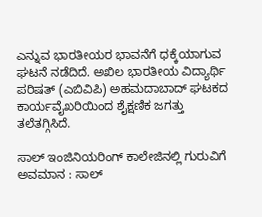ಎನ್ನುವ ಭಾರತೀಯರ ಭಾವನೆಗೆ ಧಕ್ಕೆಯಾಗುವ ಘಟನೆ ನಡೆದಿದೆ. ಅಖಿಲ ಭಾರತೀಯ ವಿದ್ಯಾರ್ಥಿ ಪರಿಷತ್ (ಎಬಿವಿಪಿ) ಅಹಮದಾಬಾದ್ ಘಟಕದ ಕಾರ್ಯವೈಖರಿಯಿಂದ ಶೈಕ್ಷಣಿಕ ಜಗತ್ತು ತಲೆತಗ್ಗಿಸಿದೆ.

ಸಾಲ್ ಇಂಜಿನಿಯರಿಂಗ್ ಕಾಲೇಜಿನಲ್ಲಿ ಗುರುವಿಗೆ ಅವಮಾನ : ಸಾಲ್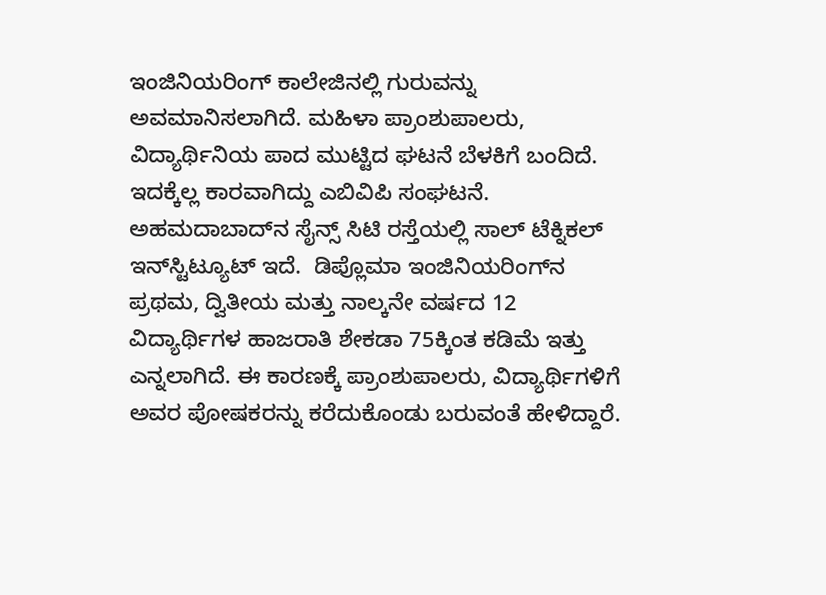ಇಂಜಿನಿಯರಿಂಗ್ ಕಾಲೇಜಿನಲ್ಲಿ ಗುರುವನ್ನು ಅವಮಾನಿಸಲಾಗಿದೆ. ಮಹಿಳಾ ಪ್ರಾಂಶುಪಾಲರು, ವಿದ್ಯಾರ್ಥಿನಿಯ ಪಾದ ಮುಟ್ಟಿದ ಘಟನೆ ಬೆಳಕಿಗೆ ಬಂದಿದೆ. ಇದಕ್ಕೆಲ್ಲ ಕಾರವಾಗಿದ್ದು ಎಬಿವಿಪಿ ಸಂಘಟನೆ. ಅಹಮದಾಬಾದ್‌ನ ಸೈನ್ಸ್ ಸಿಟಿ ರಸ್ತೆಯಲ್ಲಿ ಸಾಲ್ ಟೆಕ್ನಿಕಲ್ ಇನ್‌ಸ್ಟಿಟ್ಯೂಟ್‌ ಇದೆ.  ಡಿಪ್ಲೊಮಾ ಇಂಜಿನಿಯರಿಂಗ್‌ನ ಪ್ರಥಮ, ದ್ವಿತೀಯ ಮತ್ತು ನಾಲ್ಕನೇ ವರ್ಷದ 12 ವಿದ್ಯಾರ್ಥಿಗಳ ಹಾಜರಾತಿ ಶೇಕಡಾ 75ಕ್ಕಿಂತ ಕಡಿಮೆ ಇತ್ತು ಎನ್ನಲಾಗಿದೆ. ಈ ಕಾರಣಕ್ಕೆ ಪ್ರಾಂಶುಪಾಲರು, ವಿದ್ಯಾರ್ಥಿಗಳಿಗೆ ಅವರ ಪೋಷಕರನ್ನು ಕರೆದುಕೊಂಡು ಬರುವಂತೆ ಹೇಳಿದ್ದಾರೆ.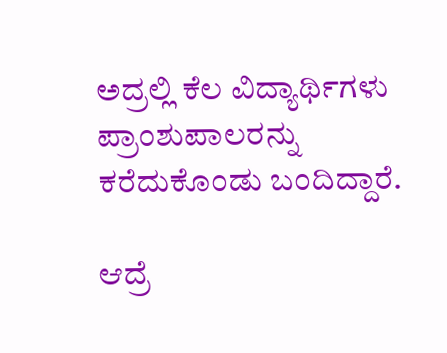ಅದ್ರಲ್ಲಿ ಕೆಲ ವಿದ್ಯಾರ್ಥಿಗಳು ಪ್ರಾಂಶುಪಾಲರನ್ನು ಕರೆದುಕೊಂಡು ಬಂದಿದ್ದಾರೆ.

ಆದ್ರೆ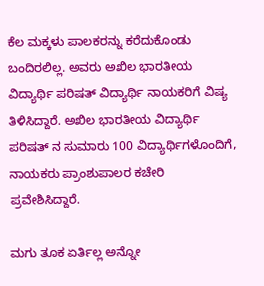ಕೆಲ ಮಕ್ಕಳು ಪಾಲಕರನ್ನು ಕರೆದುಕೊಂಡು ಬಂದಿರಲಿಲ್ಲ. ಅವರು ಅಖಿಲ ಭಾರತೀಯ ವಿದ್ಯಾರ್ಥಿ ಪರಿಷತ್ ವಿದ್ಯಾರ್ಥಿ ನಾಯಕರಿಗೆ ವಿಷ್ಯ ತಿಳಿಸಿದ್ದಾರೆ. ಅಖಿಲ ಭಾರತೀಯ ವಿದ್ಯಾರ್ಥಿ ಪರಿಷತ್ ನ ಸುಮಾರು 100 ವಿದ್ಯಾರ್ಥಿಗಳೊಂದಿಗೆ, ನಾಯಕರು ಪ್ರಾಂಶುಪಾಲರ ಕಚೇರಿ ಪ್ರವೇಶಿಸಿದ್ದಾರೆ.

ಮಗು ತೂಕ ಏರ್ತಿಲ್ಲ ಅನ್ನೋ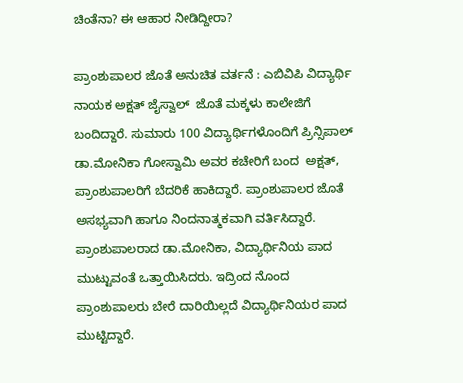ಚಿಂತೆನಾ? ಈ ಆಹಾರ ನೀಡಿದ್ದೀರಾ?

ಪ್ರಾಂಶುಪಾಲರ ಜೊತೆ ಅನುಚಿತ ವರ್ತನೆ : ಎಬಿವಿಪಿ ವಿದ್ಯಾರ್ಥಿ ನಾಯಕ ಅಕ್ಷತ್ ಜೈಸ್ವಾಲ್  ಜೊತೆ ಮಕ್ಕಳು ಕಾಲೇಜಿಗೆ ಬಂದಿದ್ದಾರೆ. ಸುಮಾರು 100 ವಿದ್ಯಾರ್ಥಿಗಳೊಂದಿಗೆ ಪ್ರಿನ್ಸಿಪಾಲ್ ಡಾ.ಮೋನಿಕಾ ಗೋಸ್ವಾಮಿ ಅವರ ಕಚೇರಿಗೆ ಬಂದ  ಅಕ್ಷತ್, ಪ್ರಾಂಶುಪಾಲರಿಗೆ ಬೆದರಿಕೆ ಹಾಕಿದ್ದಾರೆ. ಪ್ರಾಂಶುಪಾಲರ ಜೊತೆ ಅಸಭ್ಯವಾಗಿ ಹಾಗೂ ನಿಂದನಾತ್ಮಕವಾಗಿ ವರ್ತಿಸಿದ್ದಾರೆ. ಪ್ರಾಂಶುಪಾಲರಾದ ಡಾ.ಮೋನಿಕಾ, ವಿದ್ಯಾರ್ಥಿನಿಯ ಪಾದ ಮುಟ್ಟುವಂತೆ ಒತ್ತಾಯಿಸಿದರು. ಇದ್ರಿಂದ ನೊಂದ ಪ್ರಾಂಶುಪಾಲರು ಬೇರೆ ದಾರಿಯಿಲ್ಲದೆ ವಿದ್ಯಾರ್ಥಿನಿಯರ ಪಾದ ಮುಟ್ಟಿದ್ದಾರೆ.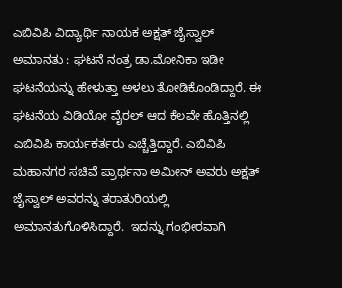ಎಬಿವಿಪಿ ವಿದ್ಯಾರ್ಥಿ ನಾಯಕ ಅಕ್ಷತ್ ಜೈಸ್ವಾಲ್  ಅಮಾನತು : ಘಟನೆ ನಂತ್ರ ಡಾ.ಮೋನಿಕಾ ಇಡೀ ಘಟನೆಯನ್ನು ಹೇಳುತ್ತಾ ಅಳಲು ತೋಡಿಕೊಂಡಿದ್ದಾರೆ. ಈ ಘಟನೆಯ ವಿಡಿಯೋ ವೈರಲ್ ಆದ ಕೆಲವೇ ಹೊತ್ತಿನಲ್ಲಿ ಎಬಿವಿಪಿ ಕಾರ್ಯಕರ್ತರು ಎಚ್ಚೆತ್ತಿದ್ದಾರೆ. ಎಬಿವಿಪಿ ಮಹಾನಗರ ಸಚಿವೆ ಪ್ರಾರ್ಥನಾ ಅಮೀನ್ ಅವರು ಅಕ್ಷತ್ ಜೈಸ್ವಾಲ್ ಅವರನ್ನು ತರಾತುರಿಯಲ್ಲಿ ಅಮಾನತುಗೊಳಿಸಿದ್ದಾರೆ.  ಇದನ್ನು ಗಂಭೀರವಾಗಿ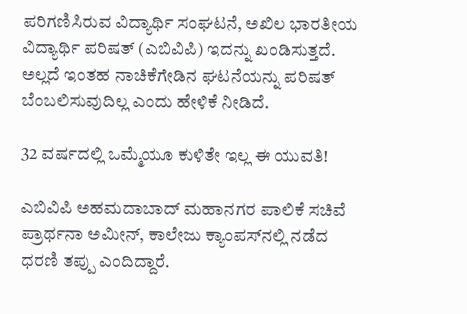ಪರಿಗಣಿಸಿರುವ ವಿದ್ಯಾರ್ಥಿ ಸಂಘಟನೆ, ಅಖಿಲ ಭಾರತೀಯ ವಿದ್ಯಾರ್ಥಿ ಪರಿಷತ್ (ಎಬಿವಿಪಿ) ಇದನ್ನು ಖಂಡಿಸುತ್ತದೆ. ಅಲ್ಲದೆ ಇಂತಹ ನಾಚಿಕೆಗೇಡಿನ ಘಟನೆಯನ್ನು ಪರಿಷತ್ ಬೆಂಬಲಿಸುವುದಿಲ್ಲ ಎಂದು ಹೇಳಿಕೆ ನೀಡಿದೆ.

32 ವರ್ಷದಲ್ಲಿ ಒಮ್ಮೆಯೂ ಕುಳಿತೇ ಇಲ್ಲ ಈ ಯುವತಿ!

ಎಬಿವಿಪಿ ಅಹಮದಾಬಾದ್ ಮಹಾನಗರ ಪಾಲಿಕೆ ಸಚಿವೆ ಪ್ರಾರ್ಥನಾ ಅಮೀನ್, ಕಾಲೇಜು ಕ್ಯಾಂಪಸ್‌ನಲ್ಲಿ ನಡೆದ ಧರಣಿ ತಪ್ಪು ಎಂದಿದ್ದಾರೆ.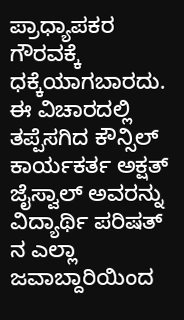ಪ್ರಾಧ್ಯಾಪಕರ ಗೌರವಕ್ಕೆ ಧಕ್ಕೆಯಾಗಬಾರದು. ಈ ವಿಚಾರದಲ್ಲಿ ತಪ್ಪೆಸಗಿದ ಕೌನ್ಸಿಲ್ ಕಾರ್ಯಕರ್ತ ಅಕ್ಷತ್ ಜೈಸ್ವಾಲ್ ಅವರನ್ನು ವಿದ್ಯಾರ್ಥಿ ಪರಿಷತ್ ನ ಎಲ್ಲಾ ಜವಾಬ್ದಾರಿಯಿಂದ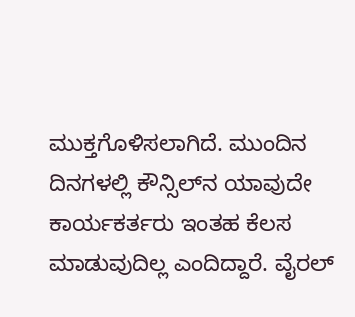ಮುಕ್ತಗೊಳಿಸಲಾಗಿದೆ. ಮುಂದಿನ ದಿನಗಳಲ್ಲಿ ಕೌನ್ಸಿಲ್‌ನ ಯಾವುದೇ ಕಾರ್ಯಕರ್ತರು ಇಂತಹ ಕೆಲಸ ಮಾಡುವುದಿಲ್ಲ ಎಂದಿದ್ದಾರೆ. ವೈರಲ್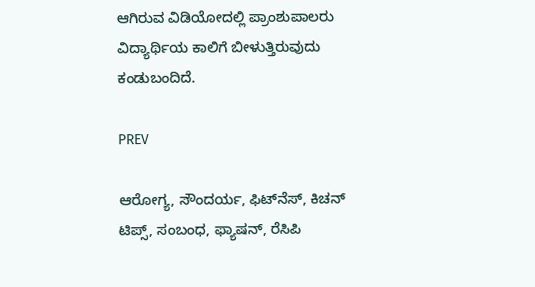ಆಗಿರುವ ವಿಡಿಯೋದಲ್ಲಿ ಪ್ರಾಂಶುಪಾಲರು ವಿದ್ಯಾರ್ಥಿಯ ಕಾಲಿಗೆ ಬೀಳುತ್ತಿರುವುದು ಕಂಡುಬಂದಿದೆ.

PREV

ಆರೋಗ್ಯ, ಸೌಂದರ್ಯ, ಫಿಟ್‌ನೆಸ್, ಕಿಚನ್ ಟಿಪ್ಸ್‌, ಸಂಬಂಧ, ಫ್ಯಾಷನ್, ರೆಸಿಪಿ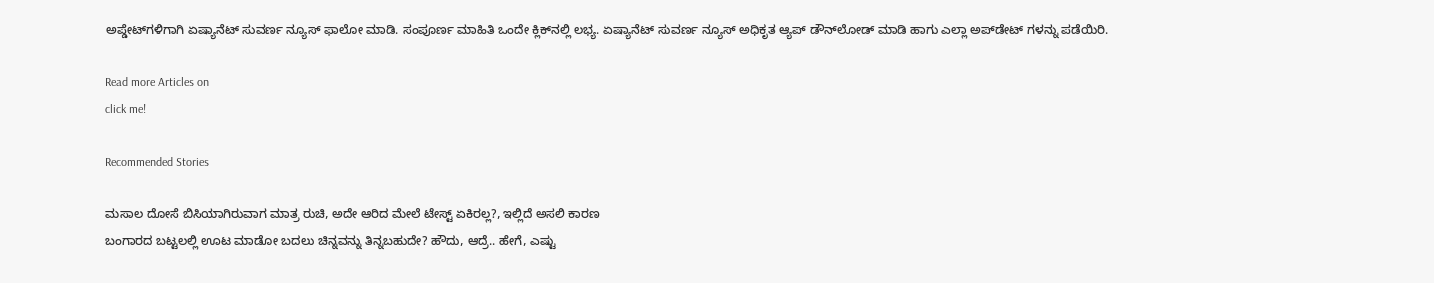ಅಪ್ಡೇಟ್‌ಗಳಿಗಾಗಿ ಏಷ್ಯಾನೆಟ್ ಸುವರ್ಣ ನ್ಯೂಸ್‌ ಫಾಲೋ ಮಾಡಿ. ಸಂಪೂರ್ಣ ಮಾಹಿತಿ ಒಂದೇ ಕ್ಲಿಕ್‌ನಲ್ಲಿ ಲಭ್ಯ. ಏಷ್ಯಾನೆಟ್ ಸುವರ್ಣ ನ್ಯೂಸ್ ಅಧಿಕೃತ ಆ್ಯಪ್ ಡೌನ್‌ಲೋಡ್ ಮಾಡಿ ಹಾಗು ಎಲ್ಲಾ ಅಪ್‌ಡೇಟ್ ಗಳನ್ನು ಪಡೆಯಿರಿ.

Read more Articles on
click me!

Recommended Stories

ಮಸಾಲ ದೋಸೆ ಬಿಸಿಯಾಗಿರುವಾಗ ಮಾತ್ರ ರುಚಿ, ಅದೇ ಆರಿದ ಮೇಲೆ ಟೇಸ್ಟ್ ಏಕಿರಲ್ಲ?, ಇಲ್ಲಿದೆ ಅಸಲಿ ಕಾರಣ
ಬಂಗಾರದ ಬಟ್ಟಲಲ್ಲಿ ಊಟ ಮಾಡೋ ಬದಲು ಚಿನ್ನವನ್ನು ತಿನ್ನಬಹುದೇ? ಹೌದು, ಆದ್ರೆ.. ಹೇಗೆ, ಎಷ್ಟು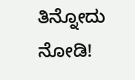ತಿನ್ನೋದು ನೋಡಿ!